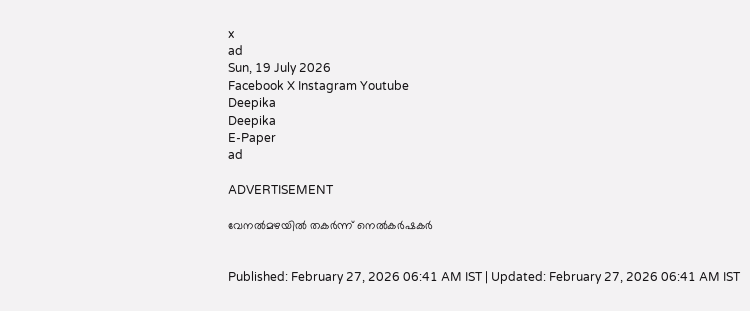x
ad
Sun, 19 July 2026
Facebook X Instagram Youtube
Deepika
Deepika
E-Paper
ad

ADVERTISEMENT

വേനൽമഴയിൽ തകർന്ന് നെൽകർഷകർ


Published: February 27, 2026 06:41 AM IST | Updated: February 27, 2026 06:41 AM IST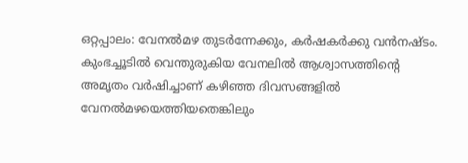ഒറ്റപ്പാലം: വേനൽമഴ തുടർന്നേക്കും, കർഷകർക്കു വൻനഷ്ടം. കുംഭച്ചൂടിൽ വെന്തുരുകിയ വേനലിൽ ആശ്വാസത്തിന്‍റെ അമൃതം വർഷിച്ചാണ് കഴിഞ്ഞ ദിവസങ്ങളിൽ വേനൽമഴയെത്തിയതെങ്കിലും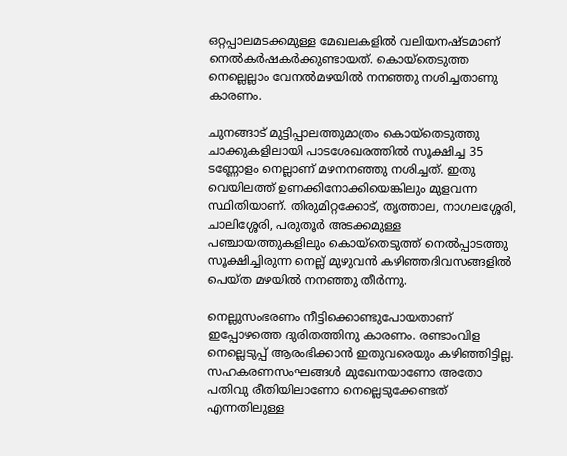ഒറ്റപ്പാലമടക്കമുള്ള മേഖലകളിൽ വലിയനഷ്ടമാണ് നെൽകർഷകർക്കുണ്ടായത്. കൊയ്തെടുത്ത നെല്ലെല്ലാം വേനൽമഴയിൽ നനഞ്ഞു നശിച്ചതാണു കാരണം.

ചുനങ്ങാട് മുട്ടിപ്പാലത്തുമാത്രം കൊയ്തെടുത്തു ചാക്കുകളിലായി പാടശേഖരത്തിൽ സൂക്ഷിച്ച 35 ടണ്ണോളം നെല്ലാണ് മഴനനഞ്ഞു നശിച്ചത്. ഇതു വെയിലത്ത് ഉണക്കിനോക്കിയെങ്കിലും മുളവന്ന സ്ഥിതിയാണ്. തിരുമിറ്റക്കോട്, തൃത്താല, നാഗലശ്ശേരി, ചാലിശ്ശേരി, പരുതൂർ അടക്കമുള്ള പഞ്ചായത്തുകളിലും കൊയ്‌തെടുത്ത് നെൽപ്പാടത്തു സൂക്ഷിച്ചിരുന്ന നെല്ല് മുഴുവൻ കഴിഞ്ഞദിവസങ്ങളിൽ പെയ്ത മഴയിൽ നനഞ്ഞു തീർന്നു.

നെല്ലുസംഭരണം നീട്ടിക്കൊണ്ടുപോയതാണ് ഇപ്പോഴത്തെ ദുരിതത്തിനു കാരണം. രണ്ടാംവിള നെല്ലെടുപ്പ് ആരംഭിക്കാൻ ഇതുവരെയും കഴിഞ്ഞിട്ടില്ല. സഹകരണസംഘങ്ങൾ മുഖേനയാണോ അതോ പതിവു രീതിയിലാണോ നെല്ലെടുക്കേണ്ടത് എന്നതിലുള്ള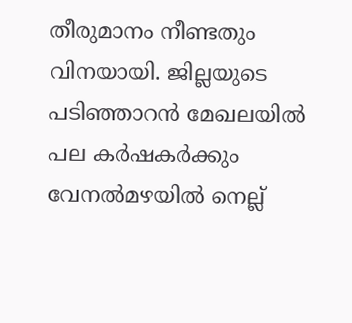തീരുമാനം നീണ്ടതും വിനയായി. ജില്ലയുടെ പടിഞ്ഞാറൻ മേഖലയിൽ പല കർഷകർക്കും വേനൽമഴയിൽ നെല്ല്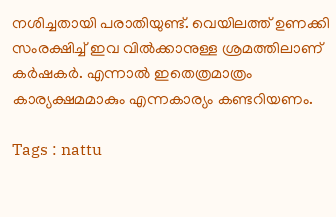നശിച്ചതായി പരാതിയുണ്ട്. വെയിലത്ത് ഉണക്കി സംരക്ഷിച്ച് ഇവ വിൽക്കാനുള്ള ശ്രമത്തിലാണ് കർഷകർ. എന്നാൽ ഇതെത്രമാത്രം കാര്യക്ഷമമാകും എന്നകാര്യം കണ്ടറിയണം.

Tags : nattu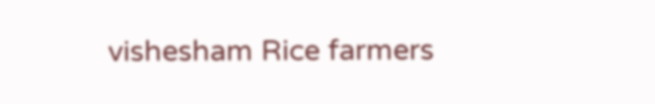vishesham Rice farmers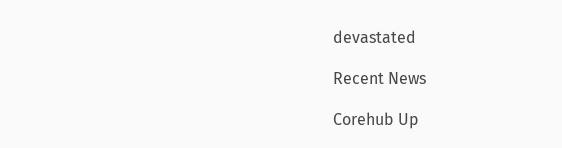devastated

Recent News

Corehub Up